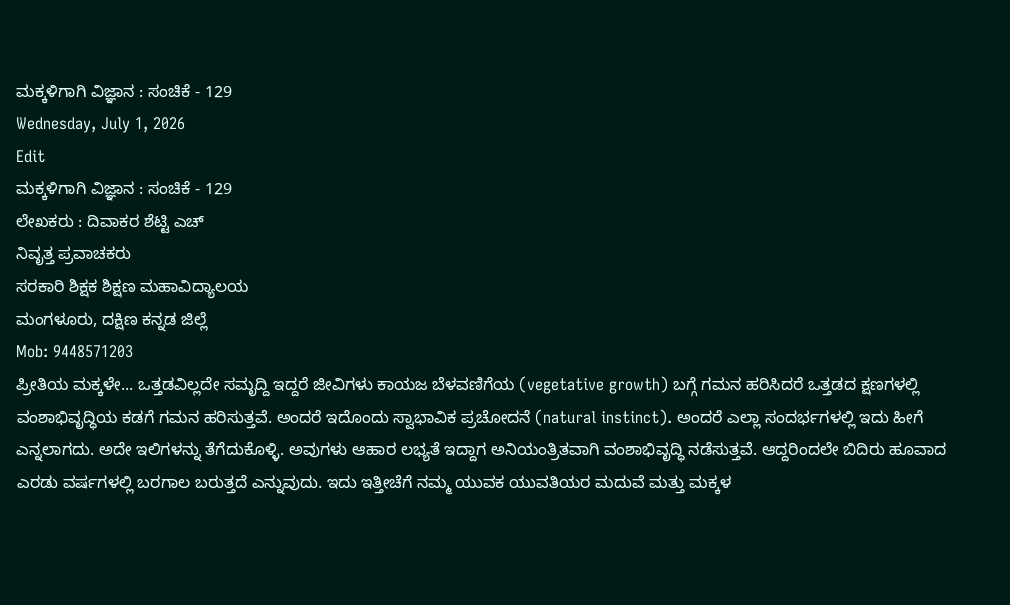ಮಕ್ಕಳಿಗಾಗಿ ವಿಜ್ಞಾನ : ಸಂಚಿಕೆ - 129
Wednesday, July 1, 2026
Edit
ಮಕ್ಕಳಿಗಾಗಿ ವಿಜ್ಞಾನ : ಸಂಚಿಕೆ - 129
ಲೇಖಕರು : ದಿವಾಕರ ಶೆಟ್ಟಿ ಎಚ್
ನಿವೃತ್ತ ಪ್ರವಾಚಕರು
ಸರಕಾರಿ ಶಿಕ್ಷಕ ಶಿಕ್ಷಣ ಮಹಾವಿದ್ಯಾಲಯ
ಮಂಗಳೂರು, ದಕ್ಷಿಣ ಕನ್ನಡ ಜಿಲ್ಲೆ
Mob: 9448571203
ಪ್ರೀತಿಯ ಮಕ್ಕಳೇ... ಒತ್ತಡವಿಲ್ಲದೇ ಸಮೃದ್ದಿ ಇದ್ದರೆ ಜೀವಿಗಳು ಕಾಯಜ ಬೆಳವಣಿಗೆಯ (vegetative growth) ಬಗ್ಗೆ ಗಮನ ಹರಿಸಿದರೆ ಒತ್ತಡದ ಕ್ಷಣಗಳಲ್ಲಿ ವಂಶಾಭಿವೃದ್ಧಿಯ ಕಡಗೆ ಗಮನ ಹರಿಸುತ್ತವೆ. ಅಂದರೆ ಇದೊಂದು ಸ್ವಾಭಾವಿಕ ಪ್ರಚೋದನೆ (natural instinct). ಅಂದರೆ ಎಲ್ಲಾ ಸಂದರ್ಭಗಳಲ್ಲಿ ಇದು ಹೀಗೆ ಎನ್ನಲಾಗದು. ಅದೇ ಇಲಿಗಳನ್ನು ತೆಗೆದುಕೊಳ್ಳಿ. ಅವುಗಳು ಆಹಾರ ಲಭ್ಯತೆ ಇದ್ದಾಗ ಅನಿಯಂತ್ರಿತವಾಗಿ ವಂಶಾಭಿವೃದ್ಧಿ ನಡೆಸುತ್ತವೆ. ಆದ್ದರಿಂದಲೇ ಬಿದಿರು ಹೂವಾದ ಎರಡು ವರ್ಷಗಳಲ್ಲಿ ಬರಗಾಲ ಬರುತ್ತದೆ ಎನ್ನುವುದು. ಇದು ಇತ್ತೀಚೆಗೆ ನಮ್ಮ ಯುವಕ ಯುವತಿಯರ ಮದುವೆ ಮತ್ತು ಮಕ್ಕಳ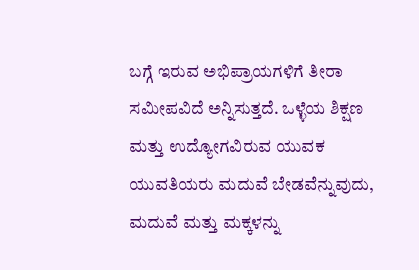ಬಗ್ಗೆ ಇರುವ ಅಭಿಪ್ರಾಯಗಳಿಗೆ ತೀರಾ ಸಮೀಪವಿದೆ ಅನ್ನಿಸುತ್ತದೆ. ಒಳ್ಳೆಯ ಶಿಕ್ಷಣ ಮತ್ತು ಉದ್ಯೋಗವಿರುವ ಯುವಕ ಯುವತಿಯರು ಮದುವೆ ಬೇಡವೆನ್ನುವುದು, ಮದುವೆ ಮತ್ತು ಮಕ್ಕಳನ್ನು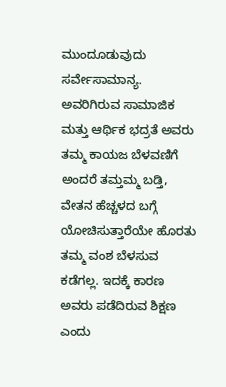ಮುಂದೂಡುವುದು ಸರ್ವೇಸಾಮಾನ್ಯ. ಅವರಿಗಿರುವ ಸಾಮಾಜಿಕ ಮತ್ತು ಆರ್ಥಿಕ ಭದ್ರತೆ ಅವರು ತಮ್ಮ ಕಾಯಜ ಬೆಳವಣಿಗೆ ಅಂದರೆ ತಮ್ತಮ್ಮ ಬಡ್ತಿ, ವೇತನ ಹೆಚ್ಚಳದ ಬಗ್ಗೆ ಯೋಚಿಸುತ್ತಾರೆಯೇ ಹೊರತು ತಮ್ಮ ವಂಶ ಬೆಳಸುವ ಕಡೆಗಲ್ಲ. ಇದಕ್ಕೆ ಕಾರಣ ಅವರು ಪಡೆದಿರುವ ಶಿಕ್ಷಣ ಎಂದು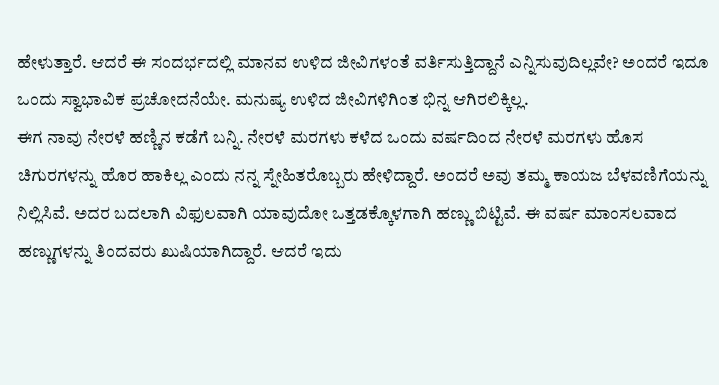ಹೇಳುತ್ತಾರೆ. ಆದರೆ ಈ ಸಂದರ್ಭದಲ್ಲಿ ಮಾನವ ಉಳಿದ ಜೀವಿಗಳಂತೆ ವರ್ತಿಸುತ್ತಿದ್ದಾನೆ ಎನ್ನಿಸುವುದಿಲ್ಲವೇ? ಅಂದರೆ ಇದೂ ಒಂದು ಸ್ವಾಭಾವಿಕ ಪ್ರಚೋದನೆಯೇ. ಮನುಷ್ಯ ಉಳಿದ ಜೀವಿಗಳಿಗಿಂತ ಭಿನ್ನ ಆಗಿರಲಿಕ್ಕಿಲ್ಲ.
ಈಗ ನಾವು ನೇರಳೆ ಹಣ್ಣಿನ ಕಡೆಗೆ ಬನ್ನಿ. ನೇರಳೆ ಮರಗಳು ಕಳೆದ ಒಂದು ವರ್ಷದಿಂದ ನೇರಳೆ ಮರಗಳು ಹೊಸ ಚಿಗುರಗಳನ್ನು ಹೊರ ಹಾಕಿಲ್ಲ ಎಂದು ನನ್ನ ಸ್ನೇಹಿತರೊಬ್ಬರು ಹೇಳಿದ್ದಾರೆ. ಅಂದರೆ ಅವು ತಮ್ಮ ಕಾಯಜ ಬೆಳವಣಿಗೆಯನ್ನು ನಿಲ್ಲಿಸಿವೆ. ಅದರ ಬದಲಾಗಿ ವಿಫುಲವಾಗಿ ಯಾವುದೋ ಒತ್ತಡಕ್ಕೊಳಗಾಗಿ ಹಣ್ಣು ಬಿಟ್ಟಿವೆ. ಈ ವರ್ಷ ಮಾಂಸಲವಾದ ಹಣ್ಣುಗಳನ್ನು ತಿಂದವರು ಖುಷಿಯಾಗಿದ್ದಾರೆ. ಆದರೆ ಇದು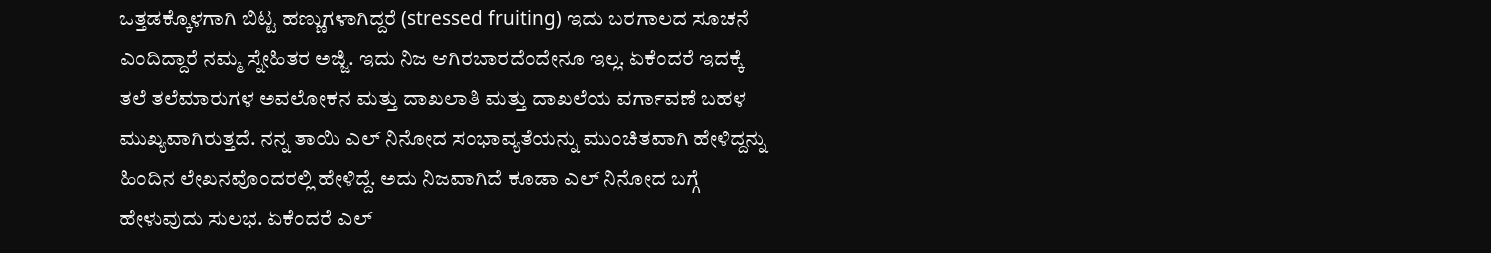ಒತ್ತಡಕ್ಕೊಳಗಾಗಿ ಬಿಟ್ಟ ಹಣ್ಣುಗಳಾಗಿದ್ದರೆ (stressed fruiting) ಇದು ಬರಗಾಲದ ಸೂಚನೆ ಎಂದಿದ್ದಾರೆ ನಮ್ಮ ಸ್ನೇಹಿತರ ಅಜ್ಜಿ. ಇದು ನಿಜ ಆಗಿರಬಾರದೆಂದೇನೂ ಇಲ್ಲ. ಏಕೆಂದರೆ ಇದಕ್ಕೆ ತಲೆ ತಲೆಮಾರುಗಳ ಅವಲೋಕನ ಮತ್ತು ದಾಖಲಾತಿ ಮತ್ತು ದಾಖಲೆಯ ವರ್ಗಾವಣೆ ಬಹಳ ಮುಖ್ಯವಾಗಿರುತ್ತದೆ. ನನ್ನ ತಾಯಿ ಎಲ್ ನಿನೋದ ಸಂಭಾವ್ಯತೆಯನ್ನು ಮುಂಚಿತವಾಗಿ ಹೇಳಿದ್ದನ್ನು ಹಿಂದಿನ ಲೇಖನವೊಂದರಲ್ಲಿ ಹೇಳಿದ್ದೆ. ಅದು ನಿಜವಾಗಿದೆ ಕೂಡಾ ಎಲ್ ನಿನೋದ ಬಗ್ಗೆ ಹೇಳುವುದು ಸುಲಭ. ಏಕೆಂದರೆ ಎಲ್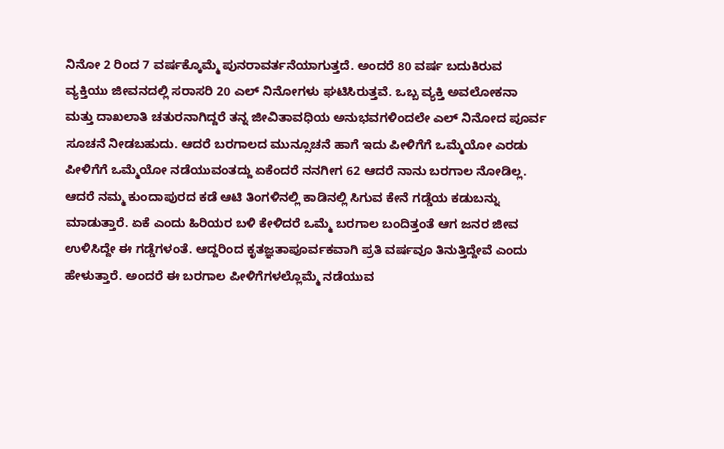ನಿನೋ 2 ರಿಂದ 7 ವರ್ಷಕ್ಕೊಮ್ಮೆ ಪುನರಾವರ್ತನೆಯಾಗುತ್ತದೆ. ಅಂದರೆ 80 ವರ್ಷ ಬದುಕಿರುವ ವ್ಯಕ್ತಿಯು ಜೀವನದಲ್ಲಿ ಸರಾಸರಿ 20 ಎಲ್ ನಿನೋಗಳು ಘಟಿಸಿರುತ್ತವೆ. ಒಬ್ಬ ವ್ಯಕ್ತಿ ಅವಲೋಕನಾ ಮತ್ತು ದಾಖಲಾತಿ ಚತುರನಾಗಿದ್ದರೆ ತನ್ನ ಜೀವಿತಾವಧಿಯ ಅನುಭವಗಳಿಂದಲೇ ಎಲ್ ನಿನೋದ ಪೂರ್ವ ಸೂಚನೆ ನೀಡಬಹುದು. ಆದರೆ ಬರಗಾಲದ ಮುನ್ಸೂಚನೆ ಹಾಗೆ ಇದು ಪೀಳಿಗೆಗೆ ಒಮ್ಮೆಯೋ ಎರಡು ಪೀಳಿಗೆಗೆ ಒಮ್ಮೆಯೋ ನಡೆಯುವಂತದ್ದು ಏಕೆಂದರೆ ನನಗೀಗ 62 ಆದರೆ ನಾನು ಬರಗಾಲ ನೋಡಿಲ್ಲ. ಆದರೆ ನಮ್ಮ ಕುಂದಾಪುರದ ಕಡೆ ಆಟಿ ತಿಂಗಳಿನಲ್ಲಿ ಕಾಡಿನಲ್ಲಿ ಸಿಗುವ ಕೇನೆ ಗಡ್ಡೆಯ ಕಡುಬನ್ನು ಮಾಡುತ್ತಾರೆ. ಏಕೆ ಎಂದು ಹಿರಿಯರ ಬಳಿ ಕೇಳಿದರೆ ಒಮ್ಮೆ ಬರಗಾಲ ಬಂದಿತ್ತಂತೆ ಆಗ ಜನರ ಜೀವ ಉಳಿಸಿದ್ದೇ ಈ ಗಡ್ಡೆಗಳಂತೆ. ಆದ್ದರಿಂದ ಕೃತಜ್ಞತಾಪೂರ್ವಕವಾಗಿ ಪ್ರತಿ ವರ್ಷವೂ ತಿನುತ್ತಿದ್ದೇವೆ ಎಂದು ಹೇಳುತ್ತಾರೆ. ಅಂದರೆ ಈ ಬರಗಾಲ ಪೀಳಿಗೆಗಳಲ್ಲೊಮ್ಮೆ ನಡೆಯುವ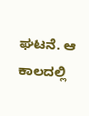ಘಟನೆ. ಆ ಕಾಲದಲ್ಲಿ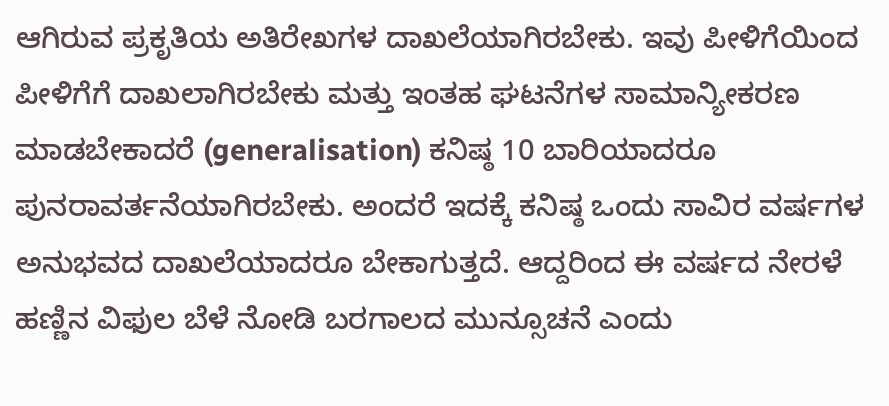ಆಗಿರುವ ಪ್ರಕೃತಿಯ ಅತಿರೇಖಗಳ ದಾಖಲೆಯಾಗಿರಬೇಕು. ಇವು ಪೀಳಿಗೆಯಿಂದ ಪೀಳಿಗೆಗೆ ದಾಖಲಾಗಿರಬೇಕು ಮತ್ತು ಇಂತಹ ಘಟನೆಗಳ ಸಾಮಾನ್ಯೀಕರಣ ಮಾಡಬೇಕಾದರೆ (generalisation) ಕನಿಷ್ಠ 10 ಬಾರಿಯಾದರೂ ಪುನರಾವರ್ತನೆಯಾಗಿರಬೇಕು. ಅಂದರೆ ಇದಕ್ಕೆ ಕನಿಷ್ಠ ಒಂದು ಸಾವಿರ ವರ್ಷಗಳ ಅನುಭವದ ದಾಖಲೆಯಾದರೂ ಬೇಕಾಗುತ್ತದೆ. ಆದ್ದರಿಂದ ಈ ವರ್ಷದ ನೇರಳೆ ಹಣ್ಣಿನ ವಿಫುಲ ಬೆಳೆ ನೋಡಿ ಬರಗಾಲದ ಮುನ್ಸೂಚನೆ ಎಂದು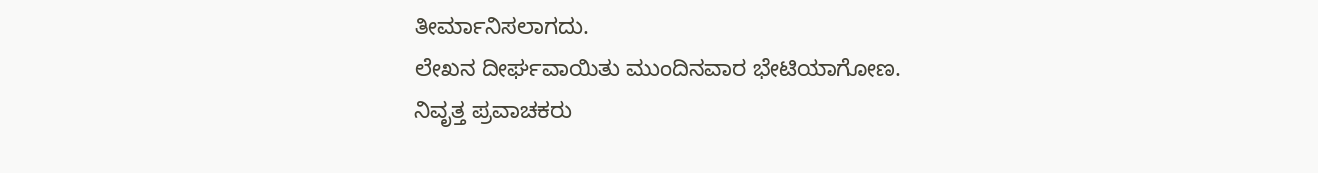ತೀರ್ಮಾನಿಸಲಾಗದು.
ಲೇಖನ ದೀರ್ಘವಾಯಿತು ಮುಂದಿನವಾರ ಭೇಟಿಯಾಗೋಣ.
ನಿವೃತ್ತ ಪ್ರವಾಚಕರು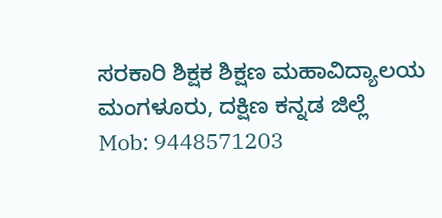ಸರಕಾರಿ ಶಿಕ್ಷಕ ಶಿಕ್ಷಣ ಮಹಾವಿದ್ಯಾಲಯ
ಮಂಗಳೂರು, ದಕ್ಷಿಣ ಕನ್ನಡ ಜಿಲ್ಲೆ
Mob: 9448571203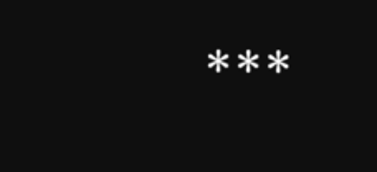***